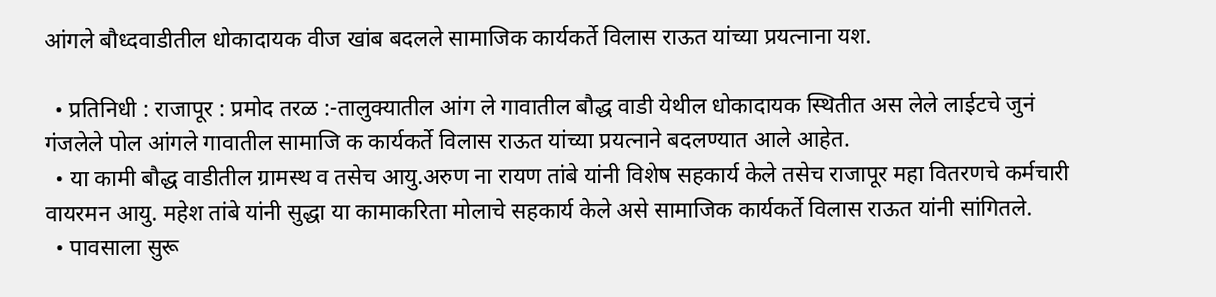आंगले बौध्दवाडीतील धोकादायक वीज खांब बदलले सामाजिक कार्यकर्ते विलास राऊत यांच्या प्रयत्नाना यश.

  • प्रतिनिधी : राजापूर : प्रमोद तरळ :-तालुक्यातील आंग ले गावातील बौद्ध वाडी येथील धोकादायक स्थितीत अस लेले लाईटचे जुनं गंजलेले पोल आंगले गावातील सामाजि क कार्यकर्ते विलास राऊत यांच्या प्रयत्नाने बदलण्यात आले आहेत.
  • या कामी बौद्ध वाडीतील ग्रामस्थ व तसेच आयु.अरुण ना रायण तांबे यांनी विशेष सहकार्य केले तसेच राजापूर महा वितरणचे कर्मचारी वायरमन आयु. महेश तांबे यांनी सुद्धा या कामाकरिता मोलाचे सहकार्य केले असे सामाजिक कार्यकर्ते विलास राऊत यांनी सांगितले.
  • पावसाला सुरू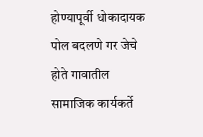होण्यापूर्वी धोकादायक पोल बदलणे गर जेचे होते गावातील सामाजिक कार्यकर्ते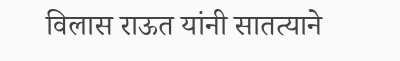विलास राऊत यांनी सातत्याने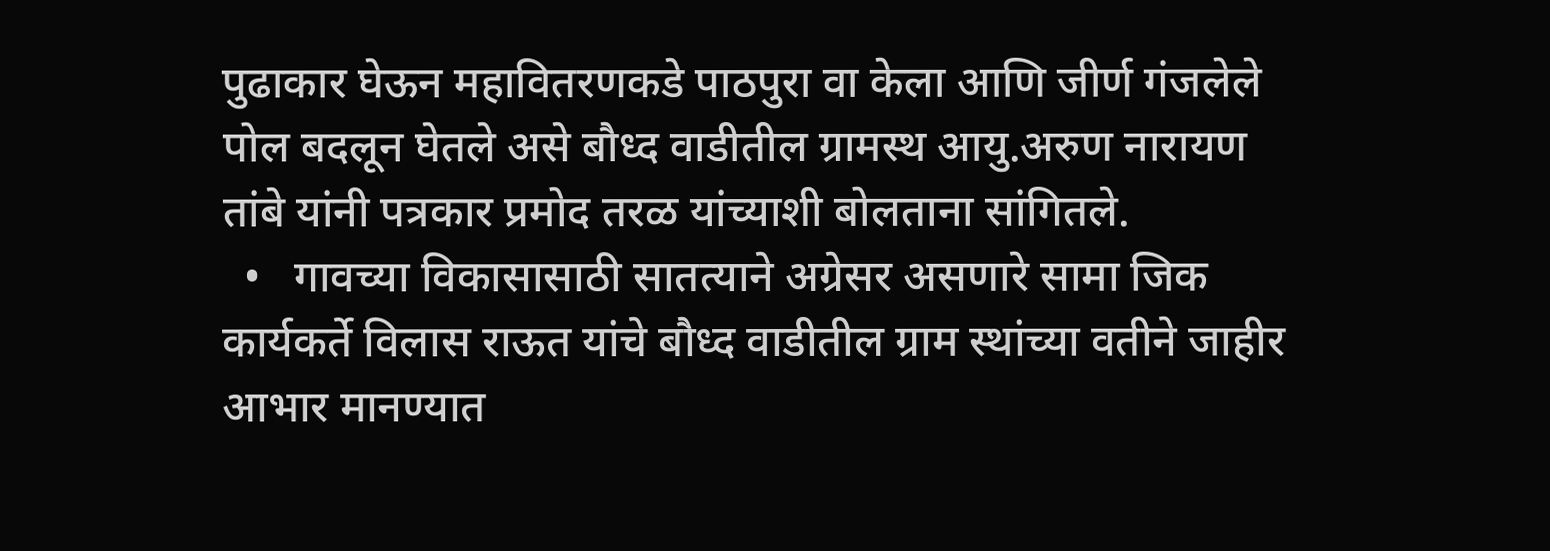पुढाकार घेऊन महावितरणकडे पाठपुरा वा केला आणि जीर्ण गंजलेले पोल बदलून घेतले असे बौध्द वाडीतील ग्रामस्थ आयु.अरुण नारायण तांबे यांनी पत्रकार प्रमोद तरळ यांच्याशी बोलताना सांगितले.
  •   गावच्या विकासासाठी सातत्याने अग्रेसर असणारे सामा जिक कार्यकर्ते विलास राऊत यांचे बौध्द वाडीतील ग्राम स्थांच्या वतीने जाहीर आभार मानण्यात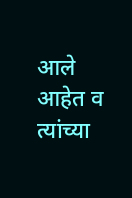आले आहेत व त्यांच्या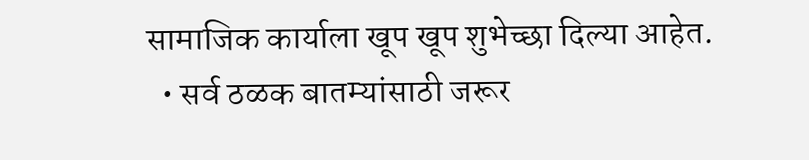सामाजिक कार्याला खूप खूप शुभेच्छा दिल्या आहेत.
  • सर्व ठळक बातम्यांसाठी जरूर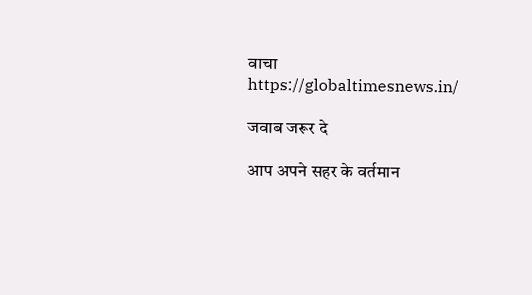वाचा https://globaltimesnews.in/

जवाब जरूर दे

आप अपने सहर के वर्तमान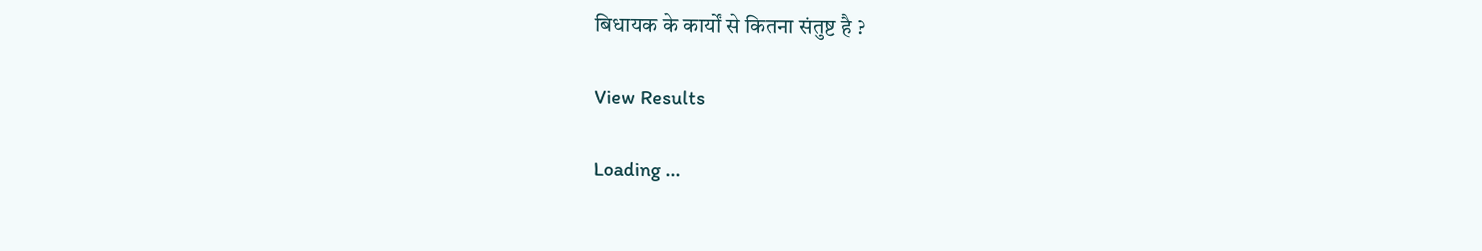बिधायक के कार्यों से कितना संतुष्ट है ?

View Results

Loading ...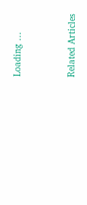Loading ...


Related Articles